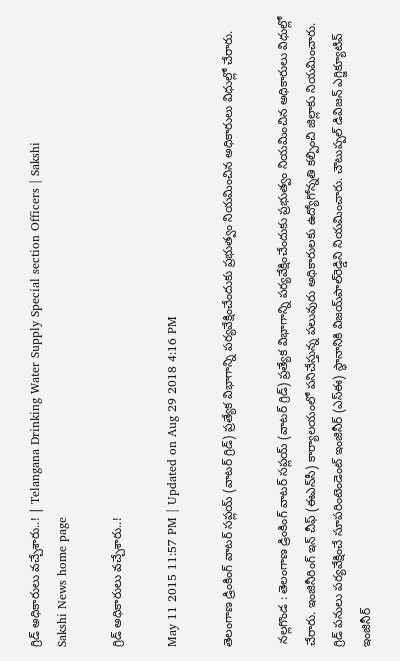గ్రిడ్ అధికారులు వచ్చేశారు..! | Telangana Drinking Water Supply Special section Officers | Sakshi
Sakshi News home page

గ్రిడ్ అధికారులు వచ్చేశారు..!

May 11 2015 11:57 PM | Updated on Aug 29 2018 4:16 PM

తెలంగాణ డ్రింకింగ్ వాటర్ సప్లయ్ (వాటర్ గ్రిడ్) ప్రత్యేక విభాగాన్ని పర్యవేక్షించేందుకు ప్రభుత్వం నియమించిన అధికారులు విధుల్లో చేరారు.

 నల్లగొండ : తెలంగాణ డ్రింకింగ్ వాటర్ సప్లయ్ (వాటర్ గ్రిడ్) ప్రత్యేక విభాగాన్ని పర్యవేక్షించేందుకు ప్రభుత్వం నియమించిన అధికారులు విధుల్లో చేరారు. ఇంజినీరింగ్ ఇన్ చీఫ్ (ఈఎన్‌సీ) కార్యాలయంలో పనిచేస్తున్న పలువురు అధికారులకు ఉద్యోగోన్నతి కల్పించి జిల్లాకు నియమించారు. గ్రిడ్ పనులు పర్యవేక్షించే సూపరింటెండెంట్ ఇంజినీర్ (ఎస్‌ఈ) స్థానానికి విజయ్‌పాల్‌రెడ్డిని నియమించారు. చౌటుప్పల్ డివిజన్ ఎగ్జిక్యూటివ్ ఇంజినీర్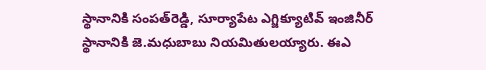స్థానానికి సంపత్‌రెడ్డి, సూర్యాపేట ఎగ్జిక్యూటివ్ ఇంజినీర్ స్థానానికి జె.మధుబాబు నియమితులయ్యారు. ఈఎ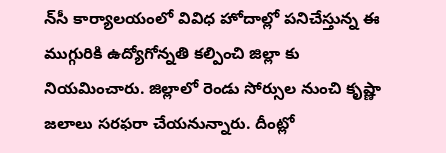న్‌సీ కార్యాలయంలో వివిధ హోదాల్లో పనిచేస్తున్న ఈ ముగ్గురికి ఉద్యోగోన్నతి కల్పించి జిల్లా కు నియమించారు. జిల్లాలో రెండు సోర్సుల నుంచి కృష్ణా జలాలు సరఫరా చేయనున్నారు. దీంట్లో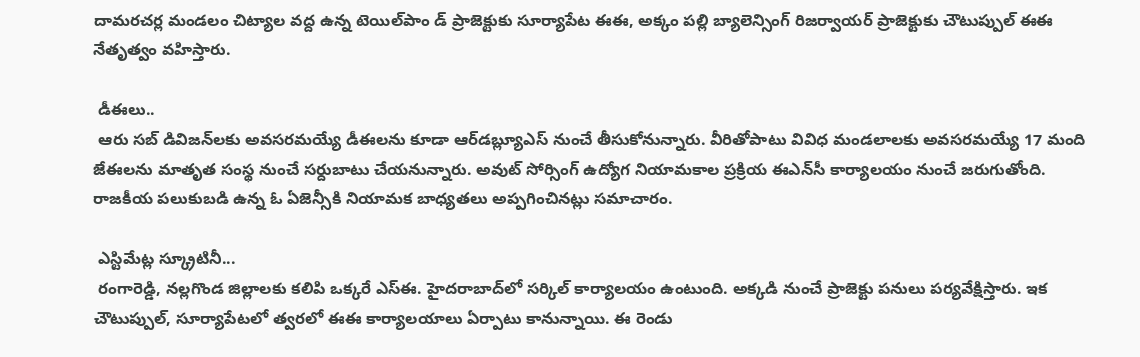దామరచర్ల మండలం చిట్యాల వద్ద ఉన్న టెయిల్‌పాం డ్ ప్రాజెక్టుకు సూర్యాపేట ఈఈ, అక్కం పల్లి బ్యాలెన్సింగ్ రిజర్వాయర్ ప్రాజెక్టుకు చౌటుప్పుల్ ఈఈ నేతృత్వం వహిస్తారు.

 డీఈలు..
 ఆరు సబ్ డివిజన్‌లకు అవసరమయ్యే డీఈలను కూడా ఆర్‌డబ్ల్యూఎస్ నుంచే తీసుకోనున్నారు. వీరితోపాటు వివిధ మండలాలకు అవసరమయ్యే 17 మంది జేఈలను మాతృత సంస్థ నుంచే సర్దుబాటు చేయనున్నారు. అవుట్ సోర్సింగ్ ఉద్యోగ నియామకాల ప్రక్రియ ఈఎన్‌సీ కార్యాలయం నుంచే జరుగుతోంది. రాజకీయ పలుకుబడి ఉన్న ఓ ఏజెన్సీకి నియామక బాధ్యతలు అప్పగించినట్లు సమాచారం.

 ఎస్టిమేట్ల స్క్రూటినీ...
 రంగారెడ్డి, నల్లగొండ జిల్లాలకు కలిపి ఒక్కరే ఎస్‌ఈ. హైదరాబాద్‌లో సర్కిల్ కార్యాలయం ఉంటుంది. అక్కడి నుంచే ప్రాజెక్టు పనులు పర్యవేక్షిస్తారు. ఇక చౌటుప్పుల్, సూర్యాపేటలో త్వరలో ఈఈ కార్యాలయాలు ఏర్పాటు కానున్నాయి. ఈ రెండు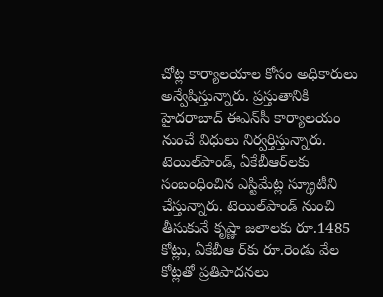చోట్ల కార్యాలయాల కోసం అధికారులు అన్వేషిస్తున్నారు. ప్రస్తుతానికి హైదరాబాద్ ఈఎన్‌సీ కార్యాలయం నుంచే విధులు నిర్వర్తిస్తున్నారు. టెయిల్‌పాండ్, ఏకేబీఆర్‌లకు సంబంధించిన ఎస్టిమేట్ల స్క్రూటీని చేస్తున్నారు. టెయిల్‌పాండ్ నుంచి తీసుకునే కృష్ణా జలాలకు రూ.1485 కోట్లు, ఏకేబీఆ ర్‌కు రూ.రెండు వేల కోట్లతో ప్రతిపాదనలు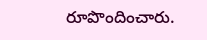రూపొందించారు.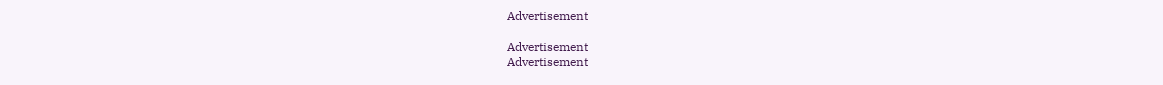Advertisement

Advertisement
Advertisement